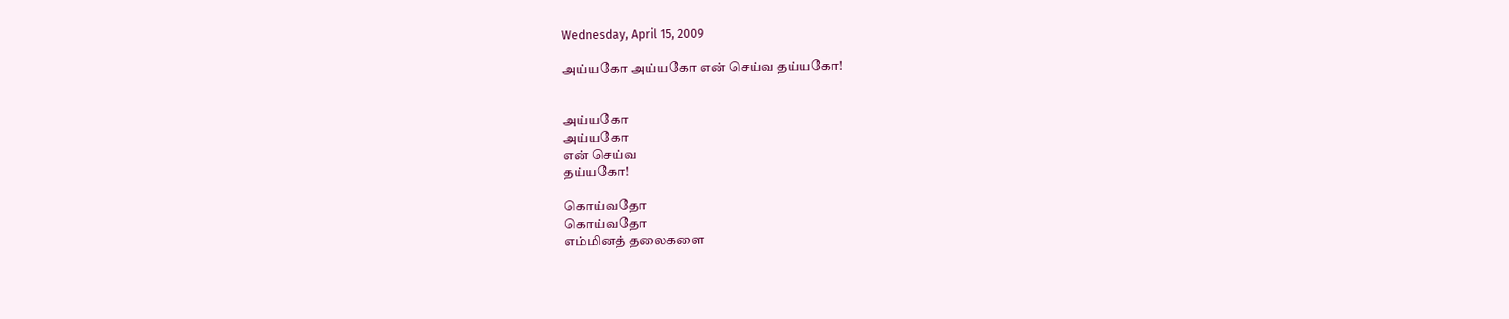Wednesday, April 15, 2009

அய்யகோ அய்யகோ என் செய்வ தய்யகோ!


அய்யகோ
அய்யகோ
என் செய்வ
தய்யகோ!

கொய்வதோ
கொய்வதோ
எம்மினத் தலைகளை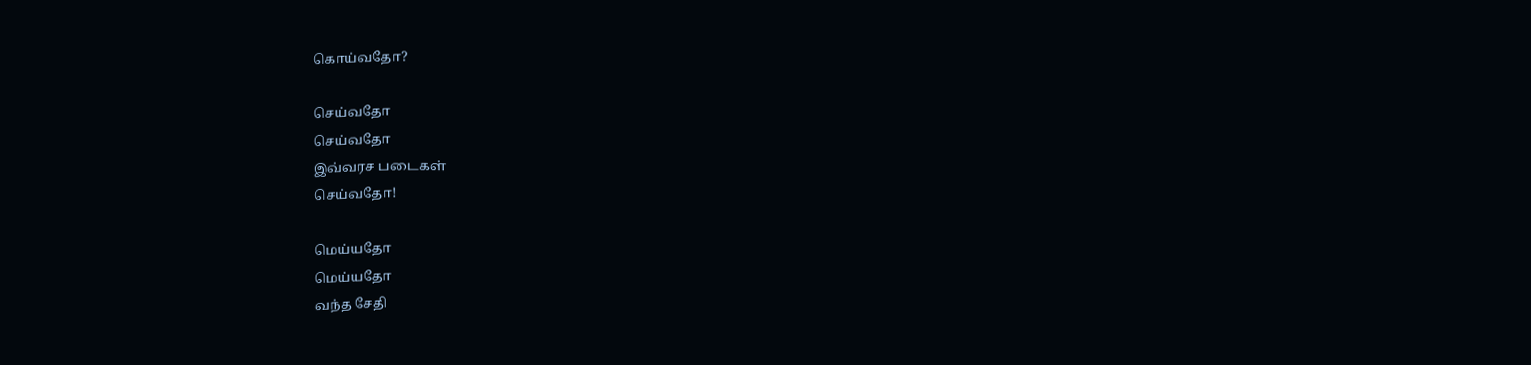கொய்வதோ?

செய்வதோ
செய்வதோ
இவ்வரச படைகள்
செய்வதோ!

மெய்யதோ
மெய்யதோ
வந்த சேதி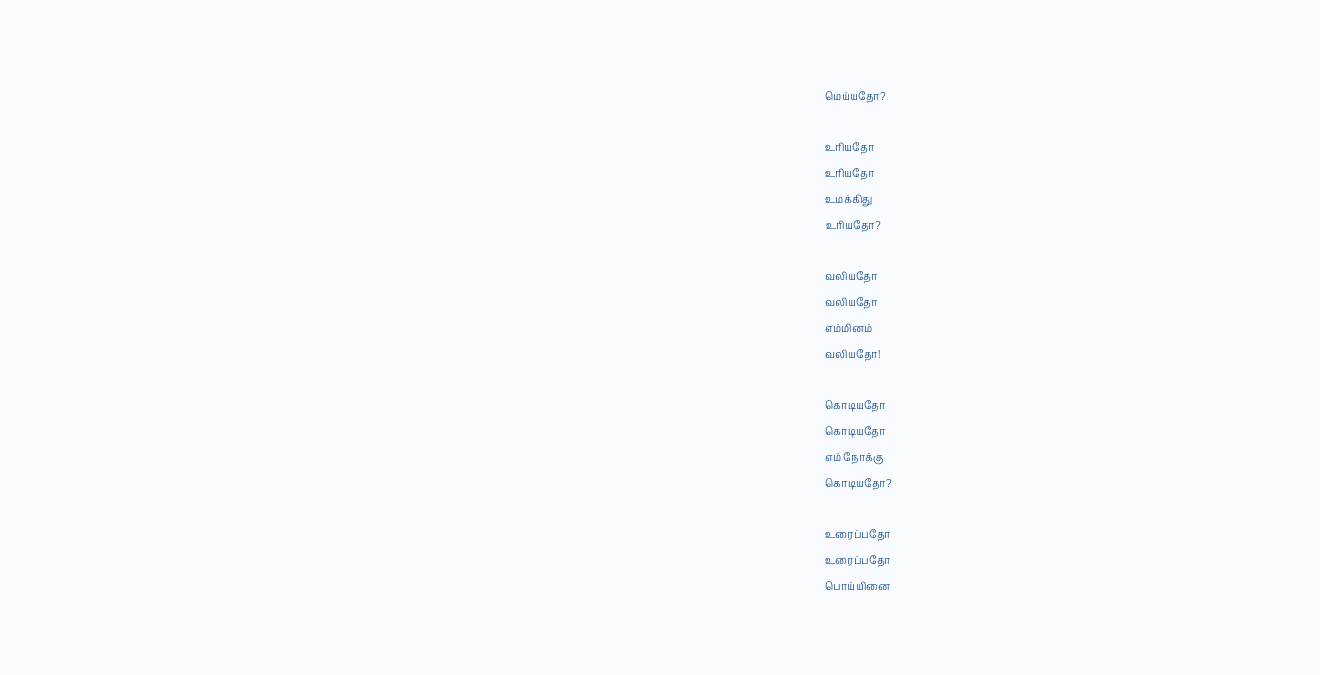மெய்யதோ?

உரியதோ
உரியதோ
உமக்கிது
உரியதோ?

வலியதோ
வலியதோ
எம்மினம்
வலியதோ!

கொடியதோ
கொடியதோ
எம் நோக்கு
கொடியதோ?

உரைப்பதோ
உரைப்பதோ
பொய்யினை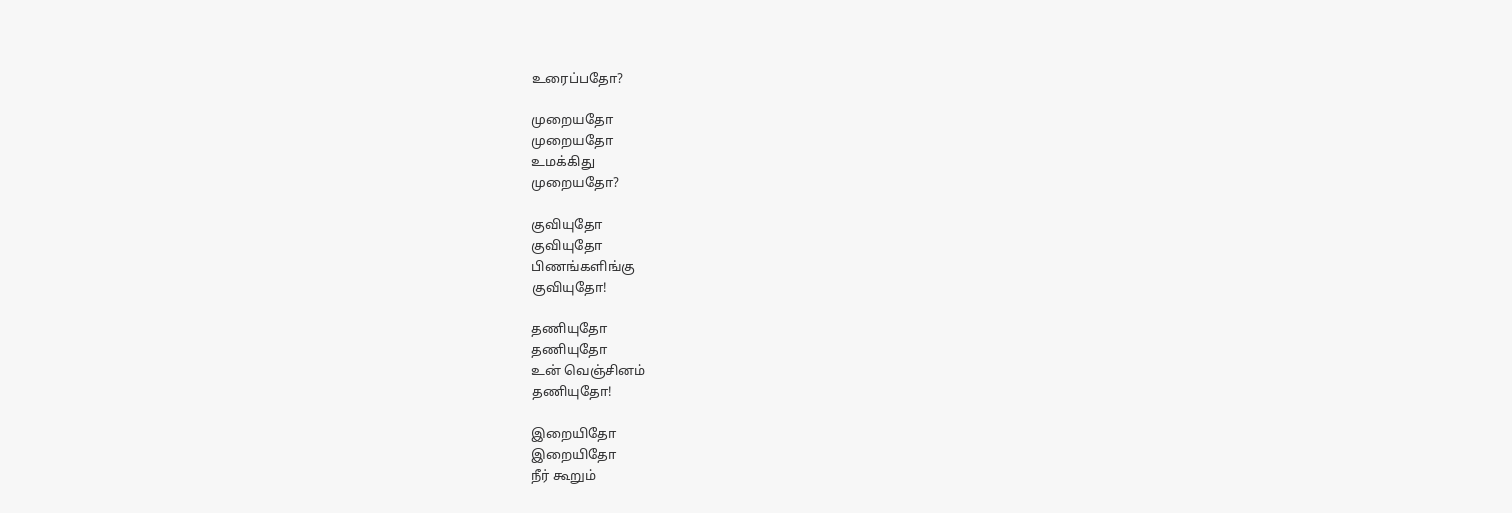உரைப்பதோ?

முறையதோ
முறையதோ
உமக்கிது
முறையதோ?

குவியுதோ
குவியுதோ
பிணங்களிங்கு
குவியுதோ!

தணியுதோ
தணியுதோ
உன் வெஞ்சினம்
தணியுதோ!

இறையிதோ
இறையிதோ
நீர் கூறும்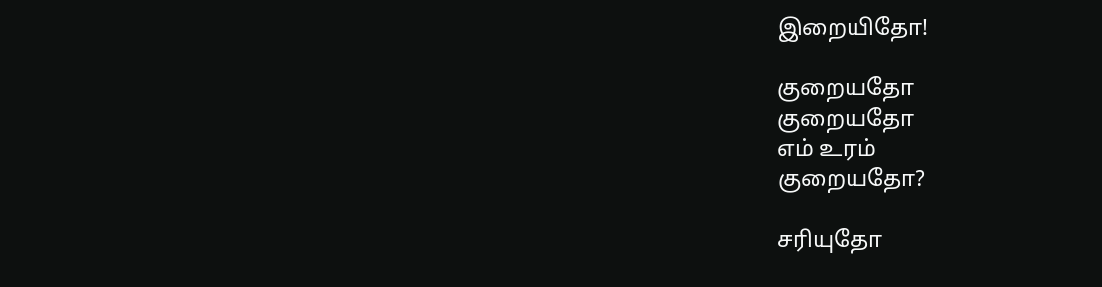இறையிதோ!

குறையதோ
குறையதோ
எம் உரம்
குறையதோ?

சரியுதோ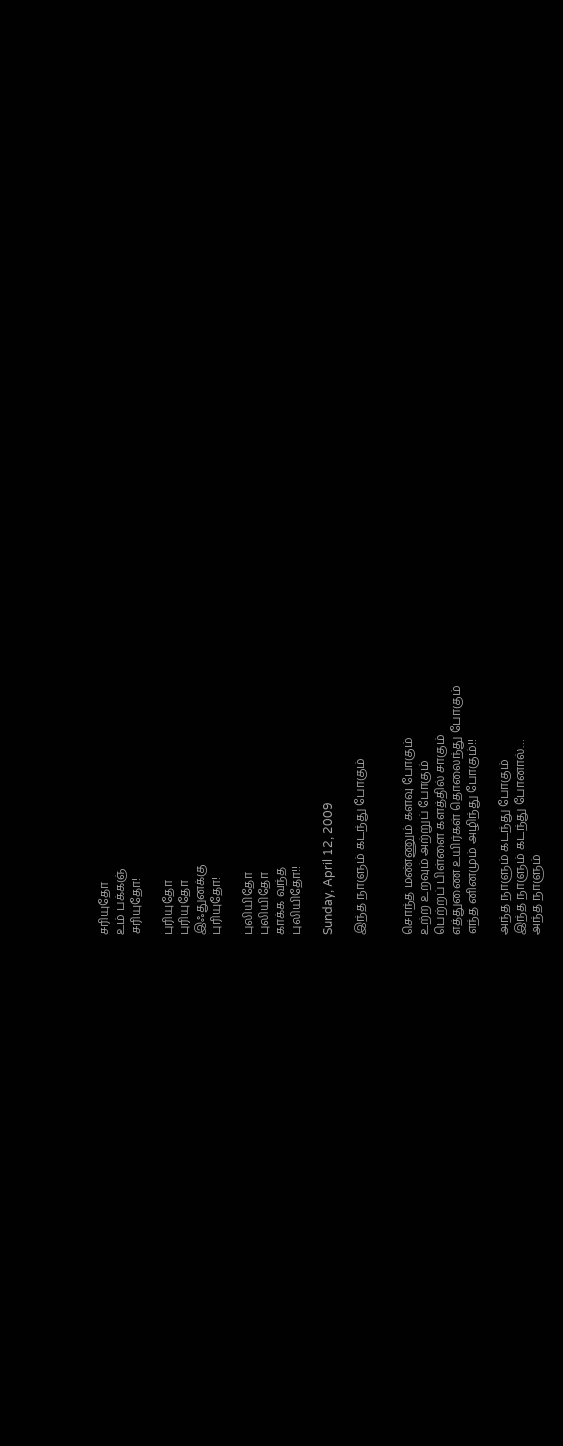சரியுதோ
உம் பக்கஞ்
சரியுதோ!

புரியுதோ
புரியுதோ
இஃதுனக்கு
புரியுதோ!

புலியிதோ
புலியிதோ
காக்க வந்த
புலியிதோ!!

Sunday, April 12, 2009

இந்த நாளும் கடந்து போகும்


சொந்த மண்ணும் களவு போகும்
உற்ற உறவும் அற்றுப் போகும்
பெற்றப் பிள்ளை களத்தில் சாகும்
எத்துணை உயிர்கள் தொலைந்து போகும்
எந்த னினமும் அழிந்து போகும்!!

அந்த நாளும் கடந்து போகும்
இந்த நாளும் கடந்து போனால்…
அந்த நாளும்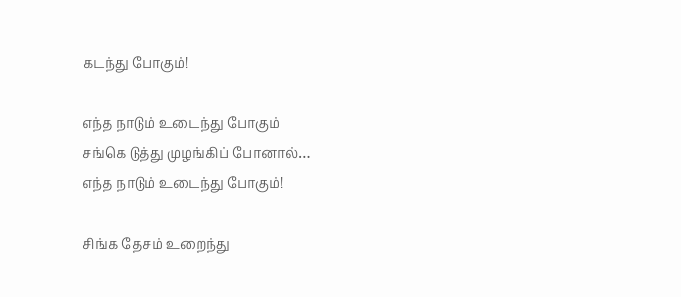கடந்து போகும்!

எந்த நாடும் உடைந்து போகும்
சங்கெ டுத்து முழங்கிப் போனால்…
எந்த நாடும் உடைந்து போகும்!

சிங்க தேசம் உறைந்து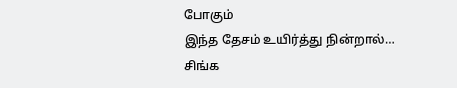போகும்
இந்த தேசம் உயிர்த்து நின்றால்…
சிங்க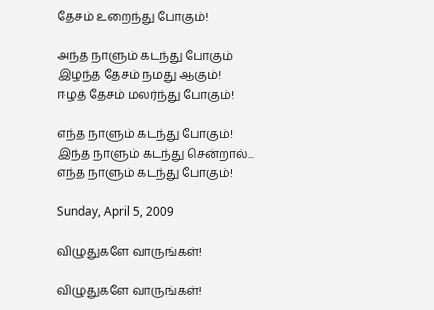தேசம் உறைந்து போகும்!

அந்த நாளும் கடந்து போகும்
இழந்த தேசம் நமது ஆகும்!
ஈழத் தேசம் மலர்ந்து போகும்!

எந்த நாளும் கடந்து போகும்!
இந்த நாளும் கடந்து சென்றால்...
எந்த நாளும் கடந்து போகும்!

Sunday, April 5, 2009

விழுதுகளே வாருங்கள்!

விழுதுகளே வாருங்கள்!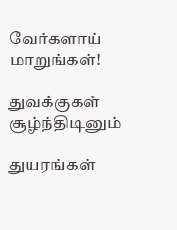வேர்களாய் மாறுங்கள்!

துவக்குகள் சூழ்ந்திடினும்

துயரங்கள்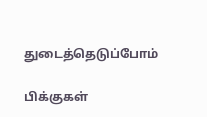துடைத்தெடுப்போம்

பிக்குகள்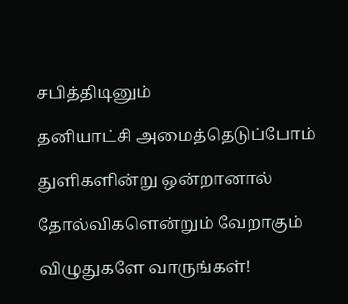சபித்திடினும்

தனியாட்சி அமைத்தெடுப்போம்

துளிகளின்று ஒன்றானால்

தோல்விகளென்றும் வேறாகும்

விழுதுகளே வாருங்கள்!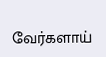வேர்களாய்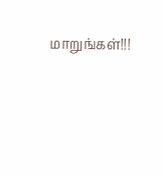மாறுங்கள்!!!